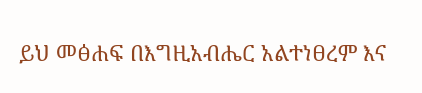ይህ መፅሐፍ በእግዚአብሔር አልተነፀረም እና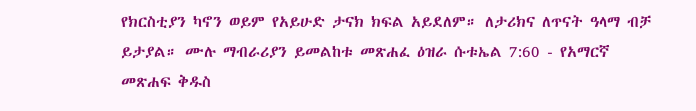የክርስቲያን ካኖን ወይም የአይሁድ ታናክ ክፍል አይደለም። ለታሪክና ለጥናት ዓላማ ብቻ ይታያል። ሙሉ ማብራሪያን ይመልከቱ መጽሐፈ ዕዝራ ሱቱኤል 7:60 - የአማርኛ መጽሐፍ ቅዱስ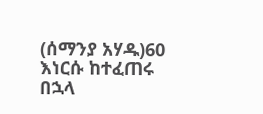(ሰማንያ አሃዱ)60 እነርሱ ከተፈጠሩ በኋላ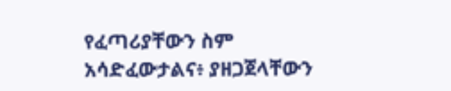የፈጣሪያቸውን ስም አሳድፈውታልና፥ ያዘጋጀላቸውን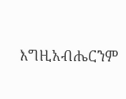እግዚአብሔርንም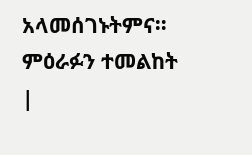አላመሰገኑትምና። ምዕራፉን ተመልከት |